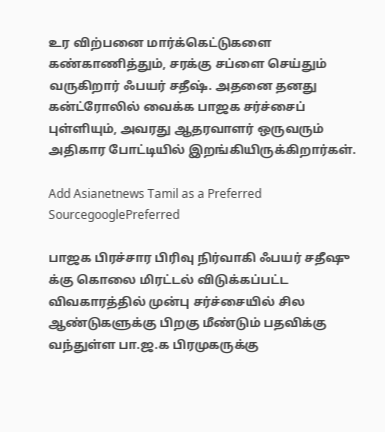உர விற்பனை மார்க்கெட்டுகளை கண்காணித்தும், சரக்கு சப்ளை செய்தும் வருகிறார் ஃபயர் சதீஷ். அதனை தனது கன்ட்ரோலில் வைக்க பாஜக சர்ச்சைப் புள்ளியும், அவரது ஆதரவாளர் ஒருவரும் அதிகார போட்டியில் இறங்கியிருக்கிறார்கள்.

Add Asianetnews Tamil as a Preferred SourcegooglePreferred

பாஜக பிரச்சார பிரிவு நிர்வாகி ஃபயர் சதீஷு க்கு கொலை மிரட்டல் விடுக்கப்பட்ட விவகாரத்தில் முன்பு சர்ச்சையில் சில ஆண்டுகளுக்கு பிறகு மீண்டும் பதவிக்கு வந்துள்ள பா.ஜ.க பிரமுகருக்கு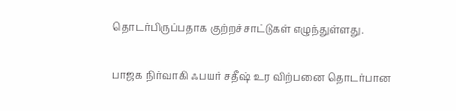தொடர்பிருப்பதாக குற்றச்சாட்டுகள் எழுந்துள்ளது.

பாஜக நிர்வாகி ஃபயர் சதீஷ் உர விற்பனை தொடர்பான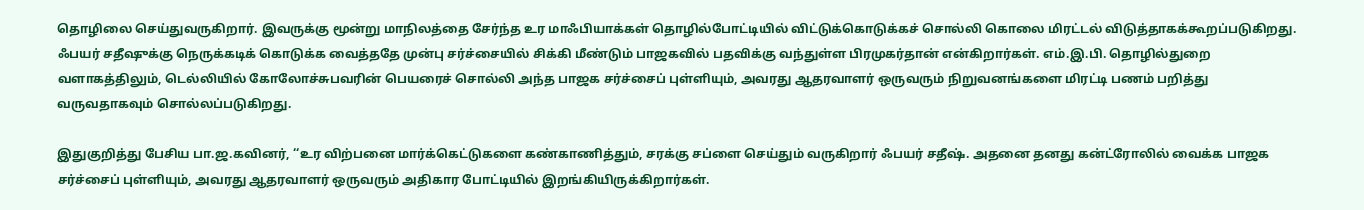தொழிலை செய்துவருகிறார். இவருக்கு மூன்று மாநிலத்தை சேர்ந்த உர மாஃபியாக்கள் தொழில்போட்டியில் விட்டுக்கொடுக்கச் சொல்லி கொலை மிரட்டல் விடுத்தாகக்கூறப்படுகிறது. ஃபயர் சதீஷுக்கு நெருக்கடிக் கொடுக்க வைத்ததே முன்பு சர்ச்சையில் சிக்கி மீண்டும் பாஜகவில் பதவிக்கு வந்துள்ள பிரமுகர்தான் என்கிறார்கள். எம்.இ.பி. தொழில்துறை வளாகத்திலும், டெல்லியில் கோலோச்சுபவரின் பெயரைச் சொல்லி அந்த பாஜக சர்ச்சைப் புள்ளியும், அவரது ஆதரவாளர் ஒருவரும் நிறுவனங்களை மிரட்டி பணம் பறித்து வருவதாகவும் சொல்லப்படுகிறது.

இதுகுறித்து பேசிய பா.ஜ.கவினர், ‘‘உர விற்பனை மார்க்கெட்டுகளை கண்காணித்தும், சரக்கு சப்ளை செய்தும் வருகிறார் ஃபயர் சதீஷ். அதனை தனது கன்ட்ரோலில் வைக்க பாஜக சர்ச்சைப் புள்ளியும், அவரது ஆதரவாளர் ஒருவரும் அதிகார போட்டியில் இறங்கியிருக்கிறார்கள்.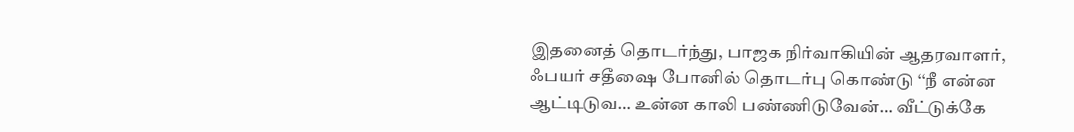இதனைத் தொடர்ந்து, பாஜக நிர்வாகியின் ஆதரவாளர், ஃபயர் சதீஷை போனில் தொடர்பு கொண்டு ‘‘நீ என்ன ஆட்டிடுவ… உன்ன காலி பண்ணிடுவேன்… வீட்டுக்கே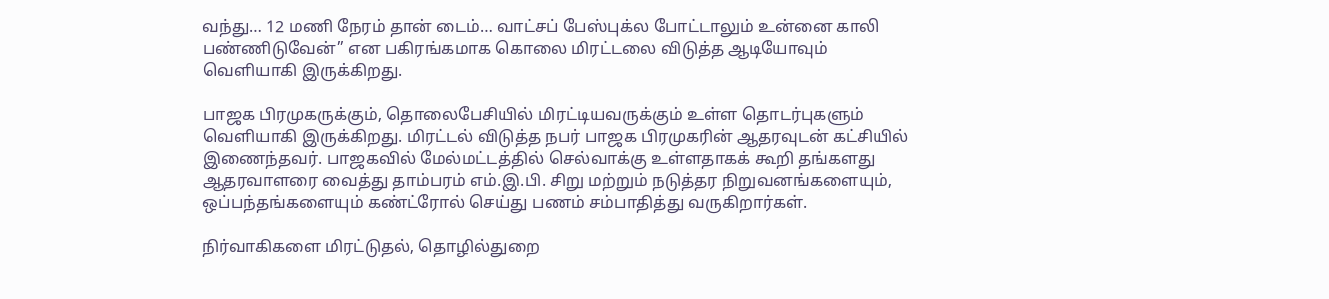வந்து… 12 மணி நேரம் தான் டைம்… வாட்சப் பேஸ்புக்ல போட்டாலும் உன்னை காலி பண்ணிடுவேன்’’ என பகிரங்கமாக கொலை மிரட்டலை விடுத்த ஆடியோவும் வெளியாகி இருக்கிறது.

பாஜக பிரமுகருக்கும், தொலைபேசியில் மிரட்டியவருக்கும் உள்ள தொடர்புகளும் வெளியாகி இருக்கிறது. மிரட்டல் விடுத்த நபர் பாஜக பிரமுகரின் ஆதரவுடன் கட்சியில் இணைந்தவர். பாஜகவில் மேல்மட்டத்தில் செல்வாக்கு உள்ளதாகக் கூறி தங்களது ஆதரவாளரை வைத்து தாம்பரம் எம்.இ.பி. சிறு மற்றும் நடுத்தர நிறுவனங்களையும், ஒப்பந்தங்களையும் கண்ட்ரோல் செய்து பணம் சம்பாதித்து வருகிறார்கள்.

நிர்வாகிகளை மிரட்டுதல், தொழில்துறை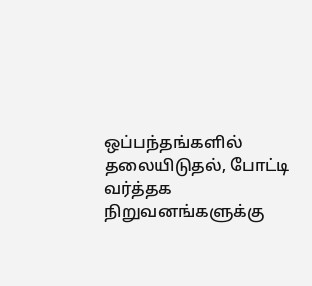ஒப்பந்தங்களில் தலையிடுதல், போட்டி வர்த்தக நிறுவனங்களுக்கு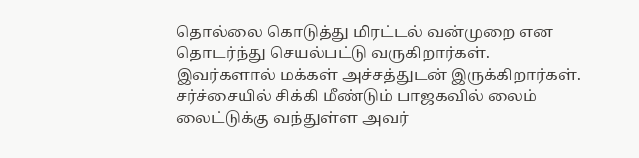தொல்லை கொடுத்து மிரட்டல் வன்முறை என தொடர்ந்து செயல்பட்டு வருகிறார்கள். இவர்களால் மக்கள் அச்சத்துடன் இருக்கிறார்கள். சர்ச்சையில் சிக்கி மீண்டும் பாஜகவில் லைம் லைட்டுக்கு வந்துள்ள அவர்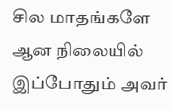சில மாதங்களே ஆன நிலையில் இப்போதும் அவர்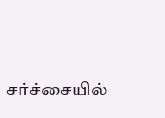சர்ச்சையில்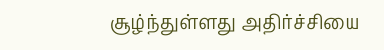சூழ்ந்துள்ளது அதிர்ச்சியை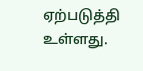ஏற்படுத்தி உள்ளது.